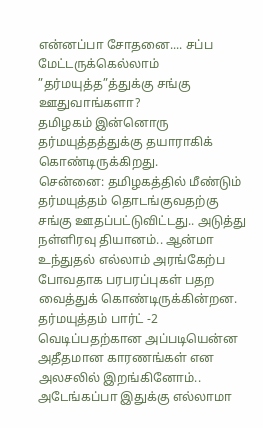என்னப்பா சோதனை.... சப்ப மேட்டருக்கெல்லாம் ”தர்மயுத்த”த்துக்கு சங்கு ஊதுவாங்களா?
தமிழகம் இன்னொரு தர்மயுத்தத்துக்கு தயாராகிக் கொண்டிருக்கிறது.
சென்னை: தமிழகத்தில் மீண்டும் தர்மயுத்தம் தொடங்குவதற்கு சங்கு ஊதப்பட்டுவிட்டது.. அடுத்து நள்ளிரவு தியானம்.. ஆன்மா உந்துதல் எல்லாம் அரங்கேற்ப போவதாக பரபரப்புகள் பதற வைத்துக் கொண்டிருக்கின்றன.
தர்மயுத்தம் பார்ட் -2 வெடிப்பதற்கான அப்படியென்ன அதீதமான காரணங்கள் என அலசலில் இறங்கினோம்.. அடேங்கப்பா இதுக்கு எல்லாமா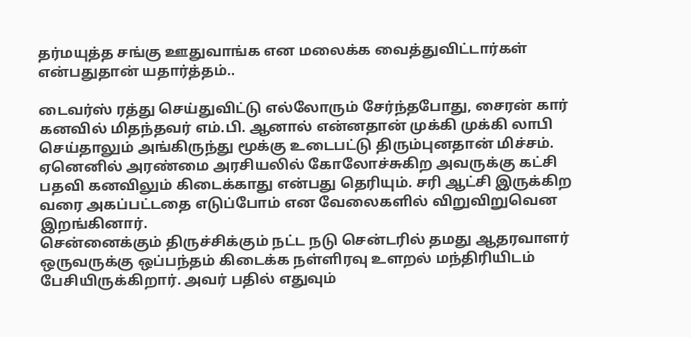தர்மயுத்த சங்கு ஊதுவாங்க என மலைக்க வைத்துவிட்டார்கள் என்பதுதான் யதார்த்தம்..

டைவர்ஸ் ரத்து செய்துவிட்டு எல்லோரும் சேர்ந்தபோது, சைரன் கார் கனவில் மிதந்தவர் எம்.பி. ஆனால் என்னதான் முக்கி முக்கி லாபி செய்தாலும் அங்கிருந்து மூக்கு உடைபட்டு திரும்புனதான் மிச்சம்.
ஏனெனில் அரண்மை அரசியலில் கோலோச்சுகிற அவருக்கு கட்சி பதவி கனவிலும் கிடைக்காது என்பது தெரியும். சரி ஆட்சி இருக்கிற வரை அகப்பட்டதை எடுப்போம் என வேலைகளில் விறுவிறுவென இறங்கினார்.
சென்னைக்கும் திருச்சிக்கும் நட்ட நடு சென்டரில் தமது ஆதரவாளர் ஒருவருக்கு ஒப்பந்தம் கிடைக்க நள்ளிரவு உளறல் மந்திரியிடம் பேசியிருக்கிறார். அவர் பதில் எதுவும்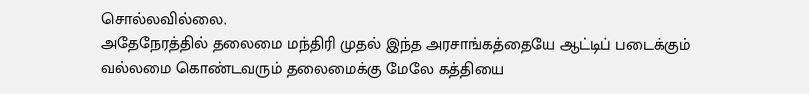சொல்லவில்லை.
அதேநேரத்தில் தலைமை மந்திரி முதல் இந்த அரசாங்கத்தையே ஆட்டிப் படைக்கும் வல்லமை கொண்டவரும் தலைமைக்கு மேலே கத்தியை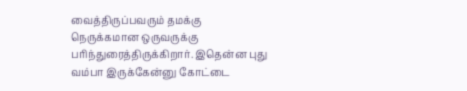வைத்திருப்பவரும் தமக்கு நெருக்கமான ஒருவருக்கு பரிந்துரைத்திருக்கிறார். இதென்ன புது வம்பா இருக்கேன்னு கோட்டை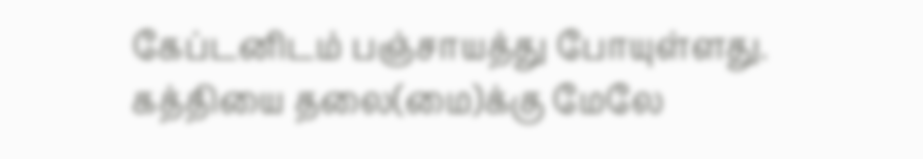கேப்டனிடம் பஞ்சாயத்து போயுள்ளது.
கத்தியை தலை(மை)க்கு மேலே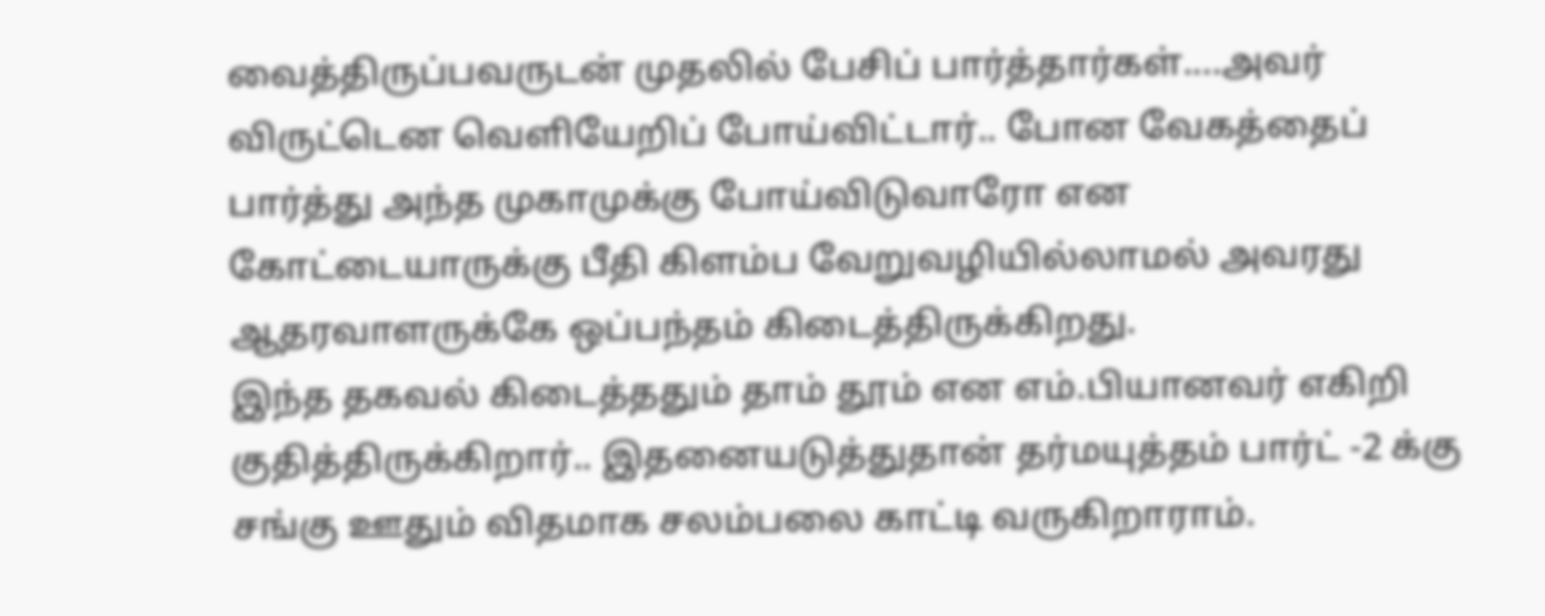வைத்திருப்பவருடன் முதலில் பேசிப் பார்த்தார்கள்....அவர் விருட்டென வெளியேறிப் போய்விட்டார்.. போன வேகத்தைப் பார்த்து அந்த முகாமுக்கு போய்விடுவாரோ என கோட்டையாருக்கு பீதி கிளம்ப வேறுவழியில்லாமல் அவரது ஆதரவாளருக்கே ஒப்பந்தம் கிடைத்திருக்கிறது.
இந்த தகவல் கிடைத்ததும் தாம் தூம் என எம்.பியானவர் எகிறி குதித்திருக்கிறார்.. இதனையடுத்துதான் தர்மயுத்தம் பார்ட் -2 க்கு சங்கு ஊதும் விதமாக சலம்பலை காட்டி வருகிறாராம்.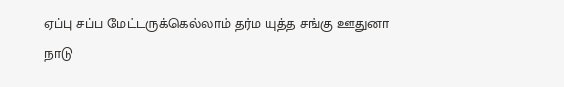ஏப்பு சப்ப மேட்டருக்கெல்லாம் தர்ம யுத்த சங்கு ஊதுனா நாடு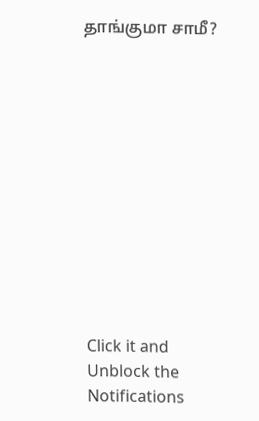தாங்குமா சாமீ?












Click it and Unblock the Notifications